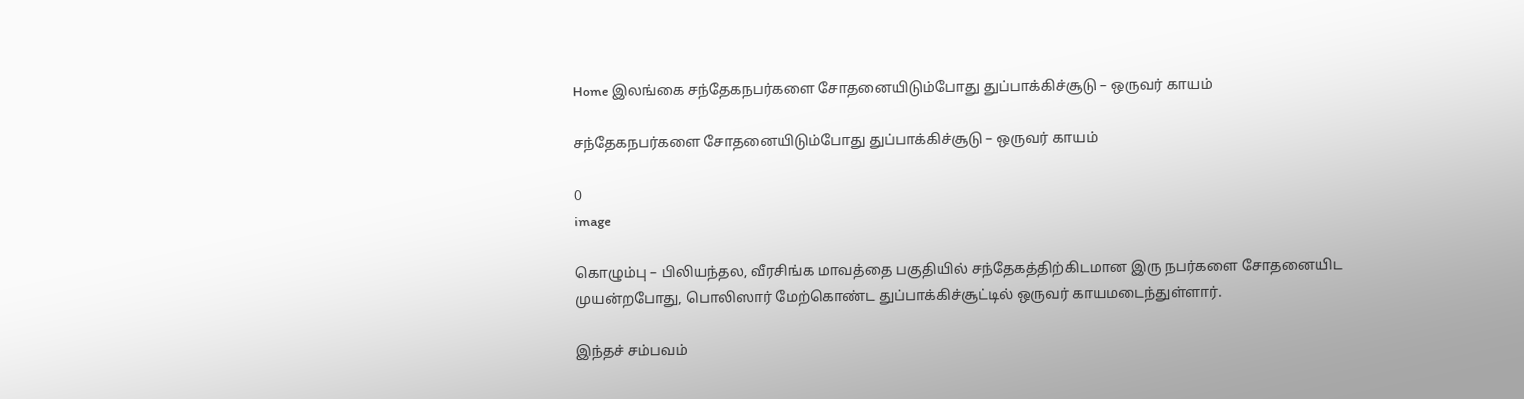Home இலங்கை சந்தேகநபர்களை சோதனையிடும்போது துப்பாக்கிச்சூடு – ஒருவர் காயம்

சந்தேகநபர்களை சோதனையிடும்போது துப்பாக்கிச்சூடு – ஒருவர் காயம்

0
image

கொழும்பு – பிலியந்தல, வீரசிங்க மாவத்தை பகுதியில் சந்தேகத்திற்கிடமான இரு நபர்களை சோதனையிட முயன்றபோது, பொலிஸார் மேற்கொண்ட துப்பாக்கிச்சூட்டில் ஒருவர் காயமடைந்துள்ளார்.

இந்தச் சம்பவம்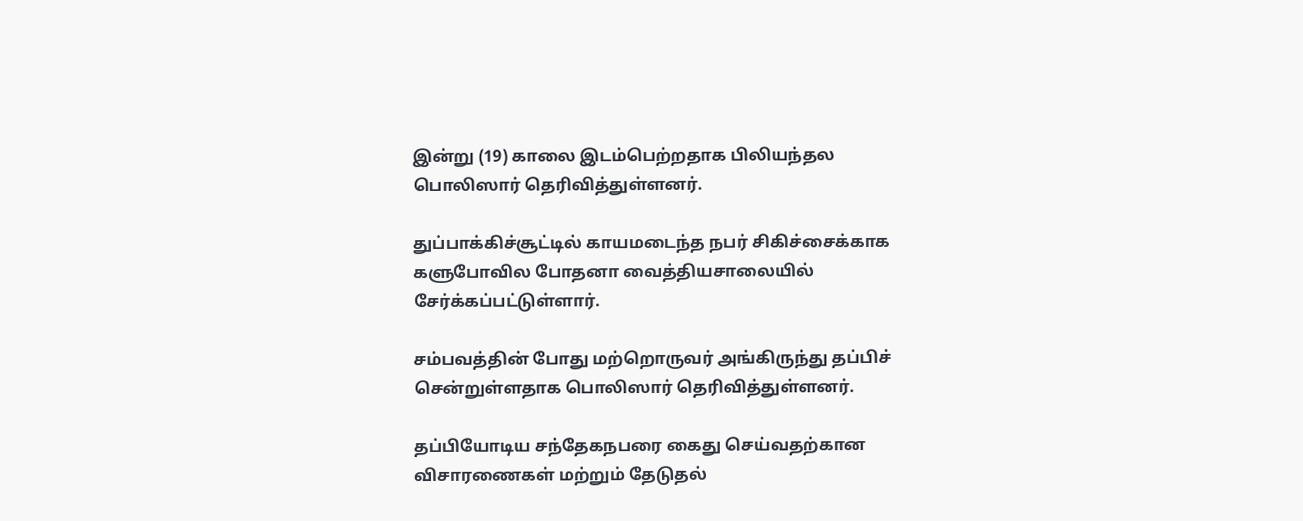இன்று (19) காலை இடம்பெற்றதாக பிலியந்தல பொலிஸார் தெரிவித்துள்ளனர்.

துப்பாக்கிச்சூட்டில் காயமடைந்த நபர் சிகிச்சைக்காக களுபோவில போதனா வைத்தியசாலையில் சேர்க்கப்பட்டுள்ளார்.

சம்பவத்தின் போது மற்றொருவர் அங்கிருந்து தப்பிச் சென்றுள்ளதாக பொலிஸார் தெரிவித்துள்ளனர்.

தப்பியோடிய சந்தேகநபரை கைது செய்வதற்கான விசாரணைகள் மற்றும் தேடுதல்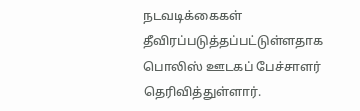நடவடிக்கைகள் தீவிரப்படுத்தப்பட்டுள்ளதாக பொலிஸ் ஊடகப் பேச்சாளர் தெரிவித்துள்ளார்.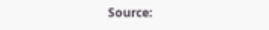Source: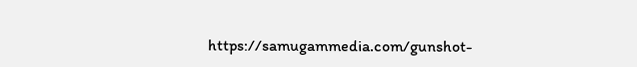https://samugammedia.com/gunshot-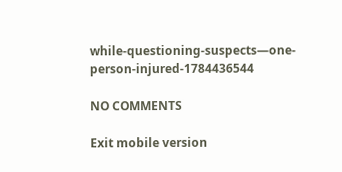while-questioning-suspects—one-person-injured-1784436544

NO COMMENTS

Exit mobile version